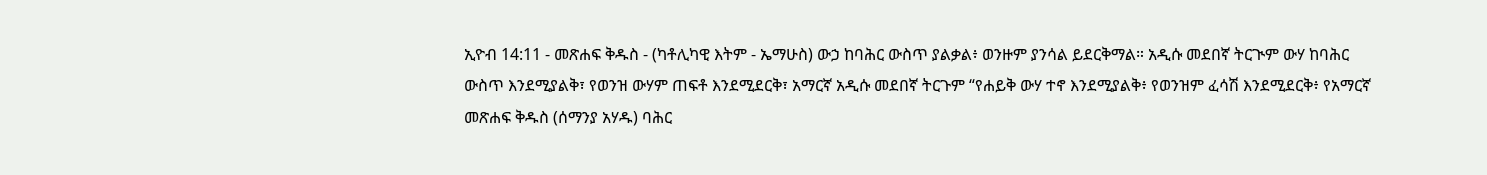ኢዮብ 14:11 - መጽሐፍ ቅዱስ - (ካቶሊካዊ እትም - ኤማሁስ) ውኃ ከባሕር ውስጥ ያልቃል፥ ወንዙም ያንሳል ይደርቅማል። አዲሱ መደበኛ ትርጒም ውሃ ከባሕር ውስጥ እንደሚያልቅ፣ የወንዝ ውሃም ጠፍቶ እንደሚደርቅ፣ አማርኛ አዲሱ መደበኛ ትርጉም “የሐይቅ ውሃ ተኖ እንደሚያልቅ፥ የወንዝም ፈሳሽ እንደሚደርቅ፥ የአማርኛ መጽሐፍ ቅዱስ (ሰማንያ አሃዱ) ባሕር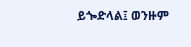ይጐድላል፤ ወንዙም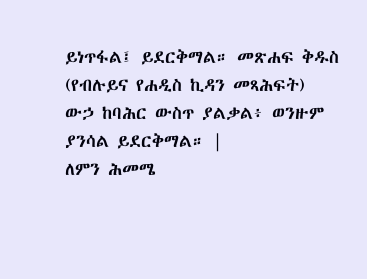ይነጥፋል፤ ይደርቅማል። መጽሐፍ ቅዱስ (የብሉይና የሐዲስ ኪዳን መጻሕፍት) ውኃ ከባሕር ውስጥ ያልቃል፥ ወንዙም ያንሳል ይደርቅማል። |
ለምን ሕመሜ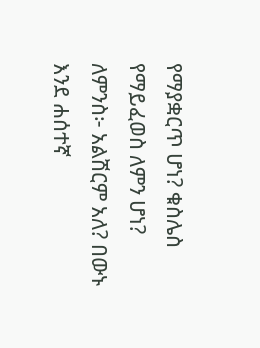የማያቋርጥ ሆነ? ቁስሌስ የማይፈወስ ለምን ሆነ? ለምንስ፦ አልሽርም አለ? በውኑ እንደ ሐሰተኛ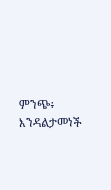ምንጭ፥ እንዳልታመነች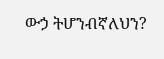ውኃ ትሆንብኛለህን?